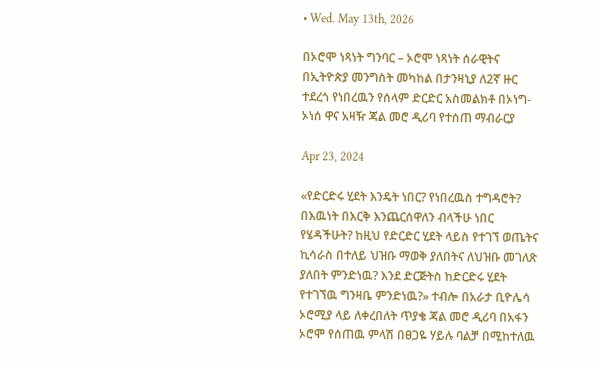• Wed. May 13th, 2026

በኦሮሞ ነጻነት ግንባር – ኦሮሞ ነጻነት ሰራዊትና በኢትዮጵያ መንግስት መካከል በታንዛኒያ ለ2ኛ ዙር ተደረጎ የነበረዉን የሰላም ድርድር አስመልክቶ በኦነግ-ኦነሰ ዋና አዛዥ ጃል መሮ ዲሪባ የተሰጠ ማብራርያ

Apr 23, 2024

«የድርድሩ ሂደት እንዴት ነበር? የነበረዉስ ተግዳሮት? በእዉነት በእርቅ እንጨርሰዋለን ብላችሁ ነበር የሄዳችሁት? ከዚህ የድርድር ሂደት ላይስ የተገኘ ወጤትና ኪሳራስ በተለይ ህዝቡ ማወቅ ያለበትና ለህዝቡ መገለጽ ያለበት ምንድነዉ? እንደ ድርጅትስ ከድርድሩ ሂደት የተገኘዉ ግንዛቤ ምንድነዉ?» ተብሎ በአራታ ቢዮሌሳ ኦሮሚያ ላይ ለቀረበለት ጥያቄ ጃል መሮ ዲሪባ በአፋን ኦሮሞ የሰጠዉ ምላሽ በፀጋዬ ሃይሉ ባልቻ በሚከተለዉ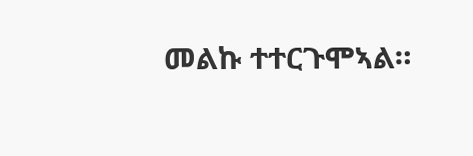መልኩ ተተርጉሞኣል።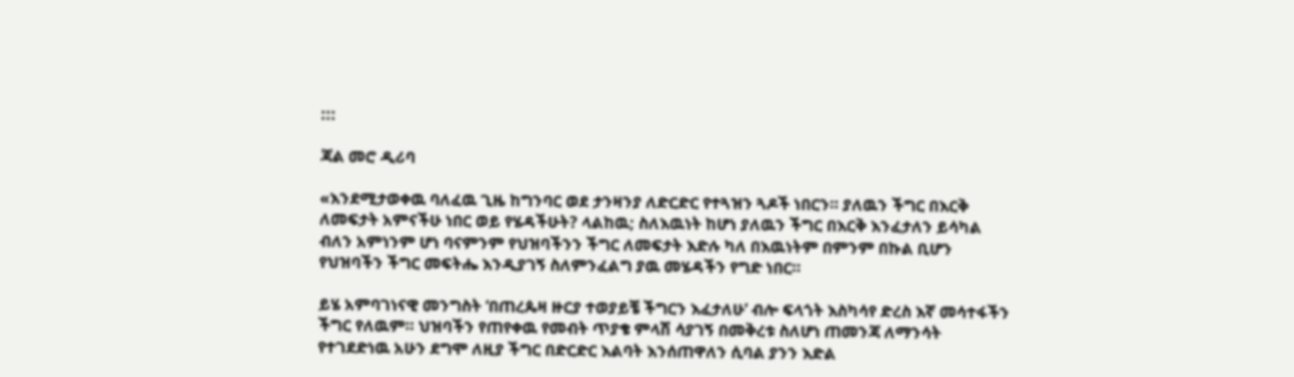:::

ጃል መሮ ዲሪባ

«እንደሚታወቀዉ ባለፈዉ ጊዜ ከግንባር ወደ ታንዛንያ ለድርድር የተጓዝን ጓዶች ነበርን። ያለዉን ችግር በእርቅ ለመፍታት አምናችሁ ነበር ወይ የሄዳችሁት? ላልከዉ; ስለእዉነት ከሆነ ያለዉን ችግር በእርቅ እንፈታለን ይሳካል ብለን አምነንም ሆነ ባናምንም የህዝባችንን ችግር ለመፍታት እድሉ ካለ በእዉነትም በምንም በኩል ቢሆን የህዝባችን ችግር መፍትሔ እንዲያገኝ ስለምንፈልግ ያዉ መሄዳችን የግድ ነበር።

ይሄ አምባገነናዊ መንግስት ‘በጠረጴዛ ዙርያ ተወያይቼ ችግርን እፈታለሁ’ ብሎ ፍላጎት እስካሳየ ድረስ እኛ መሳተፋችን ችግር የለዉም። ህዝባችን የጠየቀዉ የመብት ጥያቄ ምላሽ ሳያገኝ በመቅረቱ ስለሆነ ጠመንጃ ለማንሳት የተገደድነዉ አሁን ደግሞ ለዚያ ችግር በድርድር እልባት እንሰጠዋለን ሲባል ያንን እድል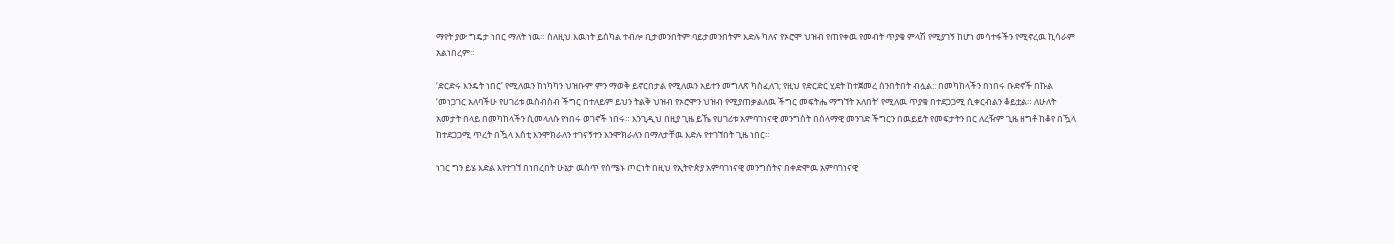ማየት ያው ግዴታ ነበር ማለት ነዉ። ስለዚህ እዉነት ይሰካል ተብሎ ቢታመንበትም ባይታመንበትም እድሉ ካለና የኦሮሞ ህዝብ የጠየቀዉ የመብት ጥያቄ ምላሽ የሚያገኝ ከሆነ መሳተፋችን የሚኖረዉ ኪሳራም አልነበረም።

‘ድርድሩ እንዴት ነበር’ የሚለዉን ከነካካን ህዝቡም ምን ማወቅ ይኖርበታል የሚለዉን አይተን መግለጽ ካስፈለገ; የዚህ የድርድር ሂደት ከተጀመረ ሰንበትበት ብሏል:: በመካከላችን በነበሩ ቡድኖች በኩል ‘መነጋገር አለባችሁ የሀገሪቱ ዉስብስብ ችግር በተለይም ይህን ትልቅ ህዝብ የኦሮሞን ህዝብ የሚያጠቃልለዉ ችግር መፍትሔ ማግኘት አለበት’ የሚለዉ ጥያቄ በተደጋጋሚ ሲቀርብልን ቆይቷል። ለሁለት አመታት በላይ በመካከላችን ሲመላለሱ የነበሩ ወገኖች ነበሩ። እንጊዲህ በዚያ ጊዜ ይኼ የሀገሪቱ አምባገነናዊ መንግስት በሰላማዊ መንገድ ችግርን በዉይይት የመፍታትን በር ለረዥም ጊዜ ዘግቶ ከቆየ በዃላ ከተደጋጋሚ ጥረት በዃላ እስቲ እንሞክራለን ተገናኝተን እንሞክራለን በማለታቸዉ እድሉ የተገኘበት ጊዜ ነበር።

ነገር ግን ይሄ እድል እየተገኘ በነበረበት ሁኔታ ዉስጥ የሰሜኑ ጦርነት በዚህ የኢትዮጵያ አምባገነናዊ መንግስትና በቀድሞዉ አምባገነናዊ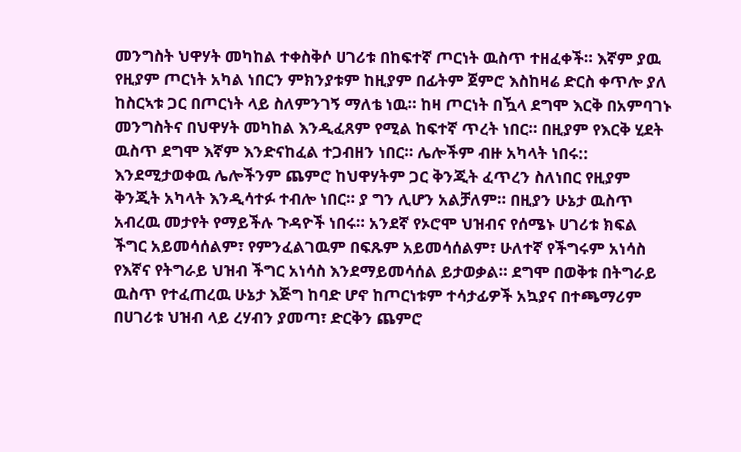መንግስት ህዋሃት መካከል ተቀስቅሶ ሀገሪቱ በከፍተኛ ጦርነት ዉስጥ ተዘፈቀች። እኛም ያዉ የዚያም ጦርነት አካል ነበርን ምክንያቱም ከዚያም በፊትም ጀምሮ እስከዛሬ ድርስ ቀጥሎ ያለ ከስርኣቱ ጋር በጦርነት ላይ ስለምንገኝ ማለቴ ነዉ። ከዛ ጦርነት በዃላ ደግሞ እርቅ በአምባገኑ መንግስትና በህዋሃት መካከል እንዲፈጸም የሚል ከፍተኛ ጥረት ነበር። በዚያም የእርቅ ሂደት ዉስጥ ደግሞ እኛም እንድናከፈል ተጋብዘን ነበር። ሌሎችም ብዙ አካላት ነበሩ:: እንደሚታወቀዉ ሌሎችንም ጨምሮ ከህዋሃትም ጋር ቅንጂት ፈጥረን ስለነበር የዚያም ቅንጂት አካላት እንዲሳተፉ ተብሎ ነበር። ያ ግን ሊሆን አልቻለም። በዚያን ሁኔታ ዉስጥ አብረዉ መታየት የማይችሉ ጉዳዮች ነበሩ። አንደኛ የኦሮሞ ህዝብና የሰሜኑ ሀገሪቱ ክፍል ችግር አይመሳሰልም፣ የምንፈልገዉም በፍጹም አይመሳሰልም፣ ሁለተኛ የችግሩም አነሳስ የእኛና የትግራይ ህዝብ ችግር አነሳስ እንደማይመሳሰል ይታወቃል። ደግሞ በወቅቱ በትግራይ ዉስጥ የተፈጠረዉ ሁኔታ እጅግ ከባድ ሆኖ ከጦርነቱም ተሳታፊዎች አኳያና በተጫማሪም በሀገሪቱ ህዝብ ላይ ረሃብን ያመጣ፣ ድርቅን ጨምሮ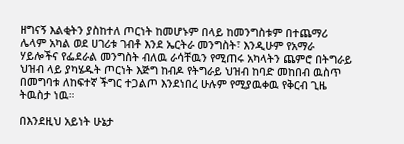ዘግናኝ እልቂትን ያስከተለ ጦርነት ከመሆኑም በላይ ከመንግስቱም በተጨማሪ ሌላም አካል ወደ ሀገሪቱ ገብቶ እንደ ኤርትራ መንግስት፣ እንዲሁም የአማራ ሃይሎችና የፌደራል መንግስት ብለዉ ራሳቸዉን የሚጠሩ አካላትን ጨምሮ በትግራይ ህዝብ ላይ ያካሄዱት ጦርነት እጅግ ከብዶ የትግራይ ህዝብ ከባድ መከበብ ዉስጥ በመግባቱ ለከፍተኛ ችግር ተጋልጦ እንደነበረ ሁሉም የሚያዉቀዉ የቅርብ ጊዜ ትዉስታ ነዉ።

በእንደዚህ አይነት ሁኔታ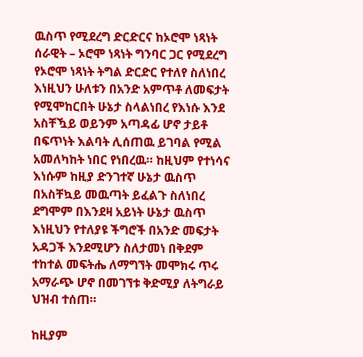ዉስጥ የሚደረግ ድርድርና ከኦሮሞ ነጻነት ሰራዊት – ኦሮሞ ነጻነት ግንባር ጋር የሚደረግ የኦሮሞ ነጻነት ትግል ድርድር የተለየ ስለነበረ እነዚህን ሁለቱን በአንድ አምጥቶ ለመፍታት የሚሞከርበት ሁኔታ ስላልነበረ የእነሱ እንደ አስቸዃይ ወይንም አጣዳፊ ሆኖ ታይቶ በፍጥነት እልባት ሊሰጠዉ ይገባል የሚል አመለካከት ነበር የነበረዉ። ከዚህም የተነሳና እነሱም ከዚያ ድንገተኛ ሁኔታ ዉስጥ በአስቸኳይ መዉጣት ይፈልጉ ስለነበረ ደግሞም በእንደዛ አይነት ሁኔታ ዉስጥ እነዚህን የተለያዩ ችግሮች በአንድ መፍታት አዳጋች እንደሚሆን ስለታመነ በቅደም ተከተል መፍትሔ ለማግኘት መሞክሩ ጥሩ አማራጭ ሆኖ በመገኘቱ ቅድሚያ ለትግራይ ህዝብ ተሰጠ።

ከዚያም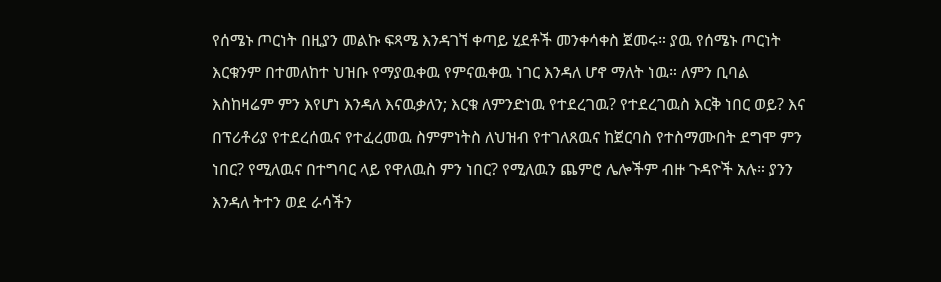የሰሜኑ ጦርነት በዚያን መልኩ ፍጻሜ እንዳገኘ ቀጣይ ሂደቶች መንቀሳቀስ ጀመሩ። ያዉ የሰሜኑ ጦርነት እርቁንም በተመለከተ ህዝቡ የማያዉቀዉ የምናዉቀዉ ነገር እንዳለ ሆኖ ማለት ነዉ። ለምን ቢባል እስከዛሬም ምን እየሆነ እንዳለ እናዉቃለን; እርቁ ለምንድነዉ የተደረገዉ? የተደረገዉስ እርቅ ነበር ወይ? እና በፕሪቶሪያ የተደረሰዉና የተፈረመዉ ስምምነትስ ለህዝብ የተገለጸዉና ከጀርባስ የተስማሙበት ደግሞ ምን ነበር? የሚለዉና በተግባር ላይ የዋለዉስ ምን ነበር? የሚለዉን ጨምሮ ሌሎችም ብዙ ጉዳዮች አሉ። ያንን እንዳለ ትተን ወደ ራሳችን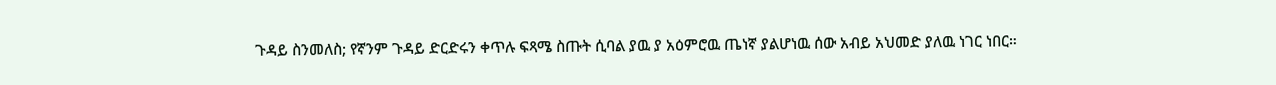ጉዳይ ስንመለስ; የኛንም ጉዳይ ድርድሩን ቀጥሉ ፍጻሜ ስጡት ሲባል ያዉ ያ አዕምሮዉ ጤነኛ ያልሆነዉ ሰው አብይ አህመድ ያለዉ ነገር ነበር።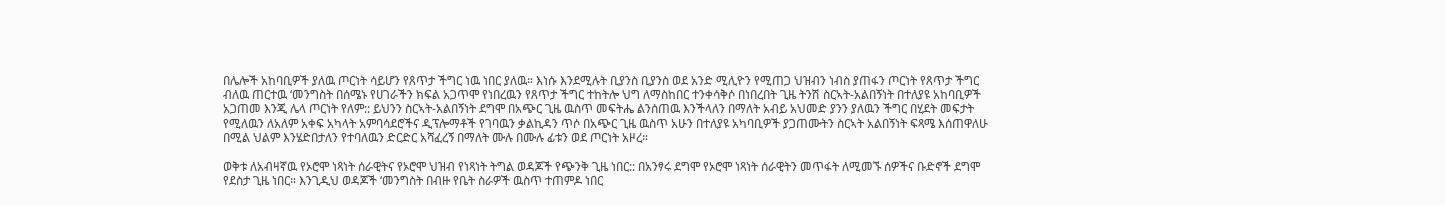በሌሎች አከባቢዎች ያለዉ ጦርነት ሳይሆን የጸጥታ ችግር ነዉ ነበር ያለዉ። እነሱ እንደሚሉት ቢያንስ ቢያንስ ወደ አንድ ሚሊዮን የሚጠጋ ህዝብን ነብስ ያጠፋን ጦርነት የጸጥታ ችግር ብለዉ ጠርተዉ ‘መንግስት በሰሜኑ የሀገራችን ክፍል አጋጥሞ የነበረዉን የጸጥታ ችግር ተከትሎ ህግ ለማስከበር ተንቀሳቅሶ በነበረበት ጊዜ ትንሽ ስርኣት-አልበኝነት በተለያዩ አከባቢዎች አጋጠመ እንጂ ሌላ ጦርነት የለም:: ይህንን ስርኣት-አልበኝነት ደግሞ በአጭር ጊዜ ዉስጥ መፍትሔ ልንሰጠዉ እንችላለን በማለት አብይ አህመድ ያንን ያለዉን ችግር በሂደት መፍታት የሚለዉን ለአለም አቀፍ አካላት አምባሳደሮችና ዲፕሎማቶች የገባዉን ቃልኪዳን ጥሶ በአጭር ጊዜ ዉስጥ አሁን በተለያዩ አካባቢዎች ያጋጠሙትን ስርኣት አልበኝነት ፍጻሜ እሰጠዋለሁ በሚል ህልም እንሄድበታለን የተባለዉን ድርድር አሻፈረኝ በማለት ሙሉ በሙሉ ፊቱን ወደ ጦርነት አዞረ።

ወቅቱ ለአብዛኛዉ የኦሮሞ ነጻነት ሰራዊትና የኦሮሞ ህዝብ የነጻነት ትግል ወዳጆች የጭንቅ ጊዜ ነበር:: በአንፃሩ ደግሞ የኦሮሞ ነጻነት ሰራዊትን መጥፋት ለሚመኙ ሰዎችና ቡድኖች ደግሞ የደስታ ጊዜ ነበር። እንጊዲህ ወዳጆች ‘መንግስት በብዙ የቤት ስራዎች ዉስጥ ተጠምዶ ነበር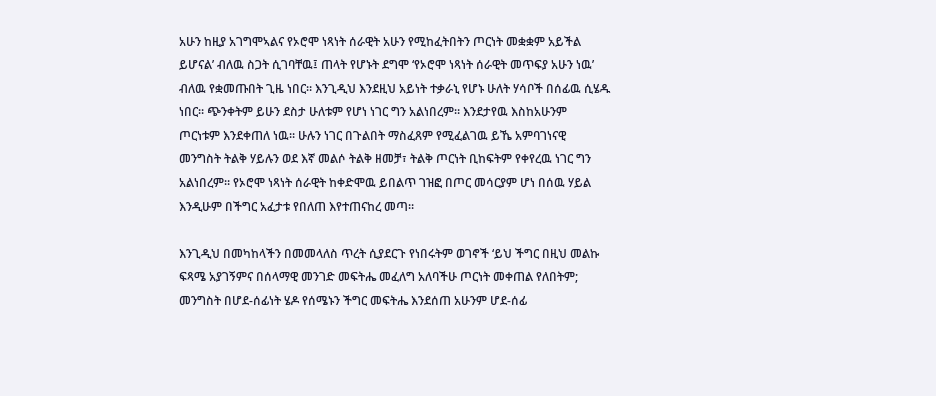አሁን ከዚያ አገግሞኣልና የኦሮሞ ነጻነት ሰራዊት አሁን የሚከፈትበትን ጦርነት መቋቋም አይችል ይሆናል’ ብለዉ ስጋት ሲገባቸዉ፤ ጠላት የሆኑት ደግሞ ‘የኦሮሞ ነጻነት ሰራዊት መጥፍያ አሁን ነዉ’ ብለዉ የቋመጡበት ጊዜ ነበር። እንጊዲህ እንደዚህ አይነት ተቃራኒ የሆኑ ሁለት ሃሳቦች በሰፊዉ ሲሄዱ ነበር። ጭንቀትም ይሁን ደስታ ሁለቱም የሆነ ነገር ግን አልነበረም። እንደታየዉ እስከአሁንም ጦርነቱም እንደቀጠለ ነዉ። ሁሉን ነገር በጉልበት ማስፈጸም የሚፈልገዉ ይኼ አምባገነናዊ መንግስት ትልቅ ሃይሉን ወደ እኛ መልሶ ትልቅ ዘመቻ፣ ትልቅ ጦርነት ቢከፍትም የቀየረዉ ነገር ግን አልነበረም። የኦሮሞ ነጻነት ሰራዊት ከቀድሞዉ ይበልጥ ገዝፎ በጦር መሳርያም ሆነ በሰዉ ሃይል እንዲሁም በችግር አፈታቱ የበለጠ እየተጠናከረ መጣ።

እንጊዲህ በመካከላችን በመመላለስ ጥረት ሲያደርጉ የነበሩትም ወገኖች ‘ይህ ችግር በዚህ መልኩ ፍጻሜ አያገኝምና በሰላማዊ መንገድ መፍትሔ መፈለግ አለባችሁ ጦርነት መቀጠል የለበትም; መንግስት በሆደ-ሰፊነት ሄዶ የሰሜኑን ችግር መፍትሔ እንደሰጠ አሁንም ሆደ-ሰፊ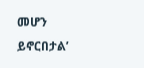መሆን ይኖርበታል’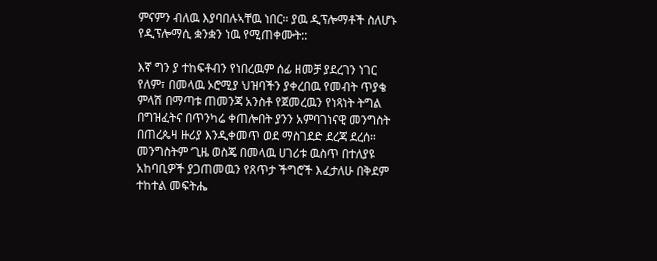ምናምን ብለዉ እያባበሉኣቸዉ ነበር። ያዉ ዲፕሎማቶች ስለሆኑ የዲፕሎማሲ ቋንቋን ነዉ የሚጠቀሙት::

እኛ ግን ያ ተከፍቶብን የነበረዉም ሰፊ ዘመቻ ያደረገን ነገር የለም፣ በመላዉ ኦሮሚያ ህዝባችን ያቀረበዉ የመብት ጥያቄ ምላሽ በማጣቱ ጠመንጃ አንስቶ የጀመረዉን የነጻነት ትግል በግዝፈትና በጥንካሬ ቀጠሎበት ያንን አምባገነናዊ መንግስት በጠረጴዛ ዙሪያ እንዲቀመጥ ወደ ማስገደድ ደረጃ ደረሰ። መንግስትም ‘ጊዜ ወስጄ በመላዉ ሀገሪቱ ዉስጥ በተለያዩ አከባቢዎች ያጋጠመዉን የጸጥታ ችግሮች እፈታለሁ በቅደም ተከተል መፍትሔ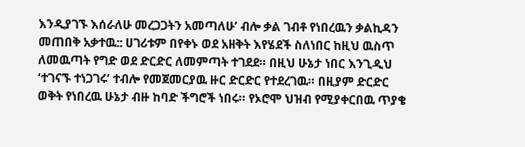እንዲያገኙ እሰራለሁ መረጋጋትን አመጣለሁ’ ብሎ ቃል ገብቶ የነበረዉን ቃልኪዳን መጠበቅ አቃተዉ:: ሀገሪቱም በየቀኑ ወደ አዘቅት እየሄደች ስለነበር ከዚህ ዉስጥ ለመዉጣት የግድ ወደ ድርድር ለመምጣት ተገደደ። በዚህ ሁኔታ ነበር እንጊዲህ ‘ተገናኙ ተነጋገሩ’ ተብሎ የመጀመርያዉ ዙር ድርድር የተደረገዉ። በዚያም ድርድር ወቅት የነበረዉ ሁኔታ ብዙ ከባድ ችግሮች ነበሩ። የኦሮሞ ህዝብ የሚያቀርበዉ ጥያቄ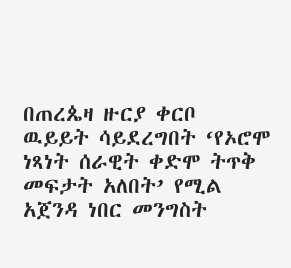በጠረጴዛ ዙርያ ቀርቦ ዉይይት ሳይደረግበት ‘የኦሮሞ ነጻነት ሰራዊት ቀድሞ ትጥቅ መፍታት አለበት’ የሚል አጀንዳ ነበር መንግስት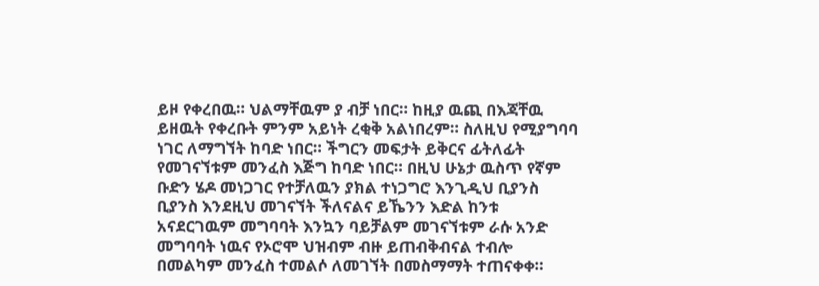ይዞ የቀረበዉ። ህልማቸዉም ያ ብቻ ነበር። ከዚያ ዉጪ በእጃቸዉ ይዘዉት የቀረቡት ምንም አይነት ረቂቅ አልነበረም። ስለዚህ የሚያግባባ ነገር ለማግኘት ከባድ ነበር። ችግርን መፍታት ይቅርና ፊትለፊት የመገናኘቱም መንፈስ እጅግ ከባድ ነበር። በዚህ ሁኔታ ዉስጥ የኛም ቡድን ሄዶ መነጋገር የተቻለዉን ያክል ተነጋግሮ እንጊዲህ ቢያንስ ቢያንስ እንደዚህ መገናኘት ችለናልና ይኼንን እድል ከንቱ አናደርገዉም መግባባት እንኳን ባይቻልም መገናኘቱም ራሱ አንድ መግባባት ነዉና የኦሮሞ ህዝብም ብዙ ይጠብቅብናል ተብሎ በመልካም መንፈስ ተመልሶ ለመገኘት በመስማማት ተጠናቀቀ።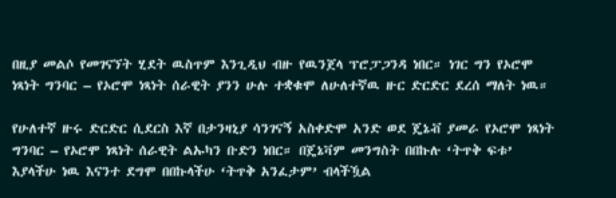በዚያ መልሶ የመገናኘት ሂደት ዉስጥም እንጊዲህ ብዙ የዉንጀላ ፕሮፓጋንዳ ነበር። ነገር ግን የኦሮሞ ነጻነት ግንባር – የኦሮሞ ነጻነት ሰራዊት ያንን ሁሉ ተቋቁሞ ለሁለተኛዉ ዙር ድርድር ደረሰ ማለት ነዉ።

የሁለተኛ ዙሩ ድርድር ሲደርስ እኛ በታንዛኒያ ሳንገናኝ አስቀድሞ አንድ ወደ ጄኔቭ ያመራ የኦሮሞ ነጻነት ግንባር – የኦሮሞ ነጻነት ሰራዊት ልኡካን ቡድን ነበር። በጄኔቫም መንግስት በበኩሉ ‘ትጥቅ ፍቱ’ እያላችሁ ነዉ እናንተ ደግሞ በበኩላችሁ ‘ትጥቅ አንፈታም’ ብላችዃል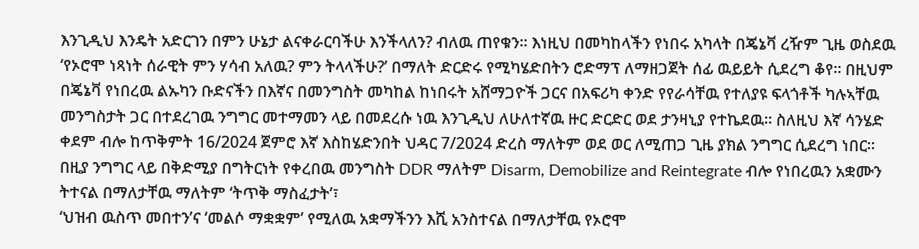እንጊዲህ እንዴት አድርገን በምን ሁኔታ ልናቀራርባችሁ እንችላለን? ብለዉ ጠየቁን። እነዚህ በመካከላችን የነበሩ አካላት በጄኔቫ ረዥም ጊዜ ወስደዉ ‘የኦሮሞ ነጻነት ሰራዊት ምን ሃሳብ አለዉ? ምን ትላላችሁ?’ በማለት ድርድሩ የሚካሄድበትን ሮድማፕ ለማዘጋጀት ሰፊ ዉይይት ሲደረግ ቆየ። በዚህም በጄኔቫ የነበረዉ ልኡካን ቡድናችን በእኛና በመንግስት መካከል ከነበሩት አሸማጋዮች ጋርና በአፍሪካ ቀንድ የየራሳቸዉ የተለያዩ ፍላጎቶች ካሉኣቸዉ መንግስታት ጋር በተደረገዉ ንግግር መተማመን ላይ በመደረሱ ነዉ እንጊዲህ ለሁለተኛዉ ዙር ድርድር ወደ ታንዛኒያ የተኬደዉ። ስለዚህ እኛ ሳንሄድ ቀደም ብሎ ከጥቅምት 16/2024 ጀምሮ እኛ እስከሄድንበት ህዳር 7/2024 ድረስ ማለትም ወደ ወር ለሚጠጋ ጊዜ ያክል ንግግር ሲደረግ ነበር። በዚያ ንግግር ላይ በቅድሚያ በግትርነት የቀረበዉ መንግስት DDR ማለትም Disarm, Demobilize and Reintegrate ብሎ የነበረዉን አቋሙን ትተናል በማለታቸዉ ማለትም ‘ትጥቅ ማስፈታት’፣
‘ህዝብ ዉስጥ መበተን’ና ‘መልሶ ማቋቋም’ የሚለዉ አቋማችንን እሺ አንስተናል በማለታቸዉ የኦሮሞ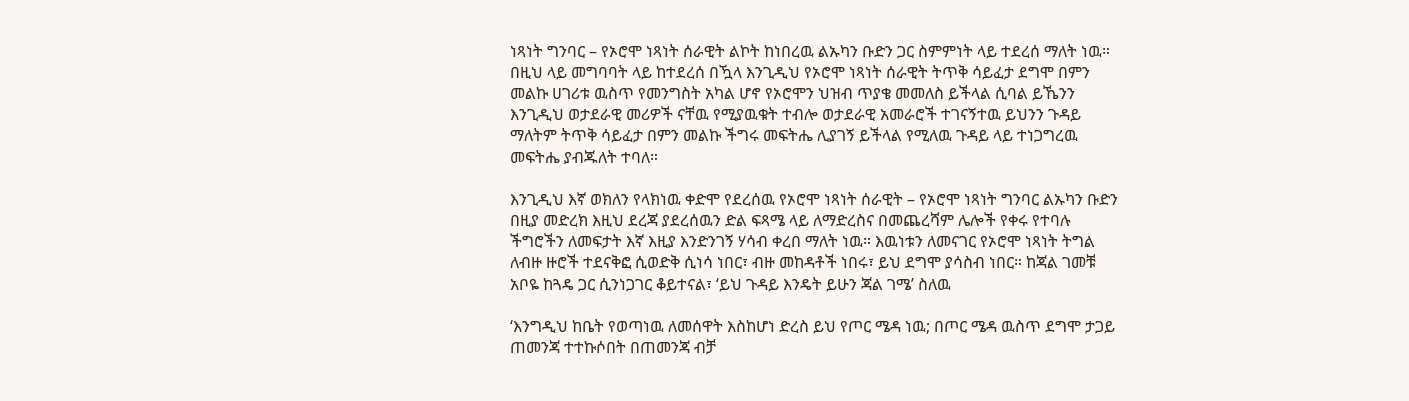ነጻነት ግንባር – የኦሮሞ ነጻነት ሰራዊት ልኮት ከነበረዉ ልኡካን ቡድን ጋር ስምምነት ላይ ተደረሰ ማለት ነዉ። በዚህ ላይ መግባባት ላይ ከተደረሰ በዃላ እንጊዲህ የኦሮሞ ነጻነት ሰራዊት ትጥቅ ሳይፈታ ደግሞ በምን መልኩ ሀገሪቱ ዉስጥ የመንግስት አካል ሆኖ የኦሮሞን ህዝብ ጥያቄ መመለስ ይችላል ሲባል ይኼንን እንጊዲህ ወታደራዊ መሪዎች ናቸዉ የሚያዉቁት ተብሎ ወታደራዊ አመራሮች ተገናኝተዉ ይህንን ጉዳይ ማለትም ትጥቅ ሳይፈታ በምን መልኩ ችግሩ መፍትሔ ሊያገኝ ይችላል የሚለዉ ጉዳይ ላይ ተነጋግረዉ መፍትሔ ያብጁለት ተባለ።

እንጊዲህ እኛ ወክለን የላክነዉ ቀድሞ የደረሰዉ የኦሮሞ ነጻነት ሰራዊት – የኦሮሞ ነጻነት ግንባር ልኡካን ቡድን በዚያ መድረክ እዚህ ደረጃ ያደረሰዉን ድል ፍጻሜ ላይ ለማድረስና በመጨረሻም ሌሎች የቀሩ የተባሉ ችግሮችን ለመፍታት እኛ እዚያ እንድንገኝ ሃሳብ ቀረበ ማለት ነዉ። እዉነቱን ለመናገር የኦሮሞ ነጻነት ትግል ለብዙ ዙሮች ተደናቅፎ ሲወድቅ ሲነሳ ነበር፣ ብዙ መከዳቶች ነበሩ፣ ይህ ደግሞ ያሳስብ ነበር። ከጃል ገመቹ አቦዬ ከጓዴ ጋር ሲንነጋገር ቆይተናል፣ ‘ይህ ጉዳይ እንዴት ይሁን ጃል ገሜ’ ስለዉ

‘እንግዲህ ከቤት የወጣነዉ ለመሰዋት እስከሆነ ድረስ ይህ የጦር ሜዳ ነዉ; በጦር ሜዳ ዉስጥ ደግሞ ታጋይ ጠመንጃ ተተኩሶበት በጠመንጃ ብቻ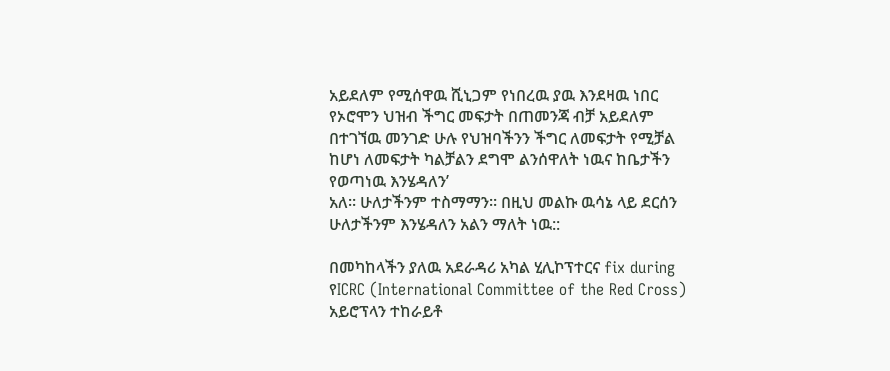አይደለም የሚሰዋዉ ሺኒጋም የነበረዉ ያዉ እንደዛዉ ነበር የኦሮሞን ህዝብ ችግር መፍታት በጠመንጃ ብቻ አይደለም በተገኘዉ መንገድ ሁሉ የህዝባችንን ችግር ለመፍታት የሚቻል ከሆነ ለመፍታት ካልቻልን ደግሞ ልንሰዋለት ነዉና ከቤታችን የወጣነዉ እንሄዳለን’
አለ። ሁለታችንም ተስማማን። በዚህ መልኩ ዉሳኔ ላይ ደርሰን ሁለታችንም እንሄዳለን አልን ማለት ነዉ::

በመካከላችን ያለዉ አደራዳሪ አካል ሂሊኮፕተርና fix during የICRC (International Committee of the Red Cross) አይሮፕላን ተከራይቶ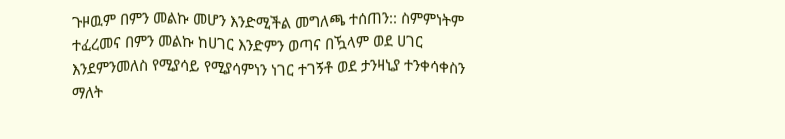ጉዞዉም በምን መልኩ መሆን እንድሚችል መግለጫ ተሰጠን:: ስምምነትም ተፈረመና በምን መልኩ ከሀገር እንድምን ወጣና በዃላም ወደ ሀገር እንደምንመለስ የሚያሳይ የሚያሳምነን ነገር ተገኝቶ ወደ ታንዛኒያ ተንቀሳቀስን ማለት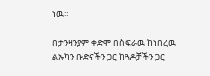ነዉ።

በታንዛንያም ቀድሞ በስፍራዉ ከነበረዉ ልኡካን ቡድናችን ጋር ከጓዶቻችን ጋር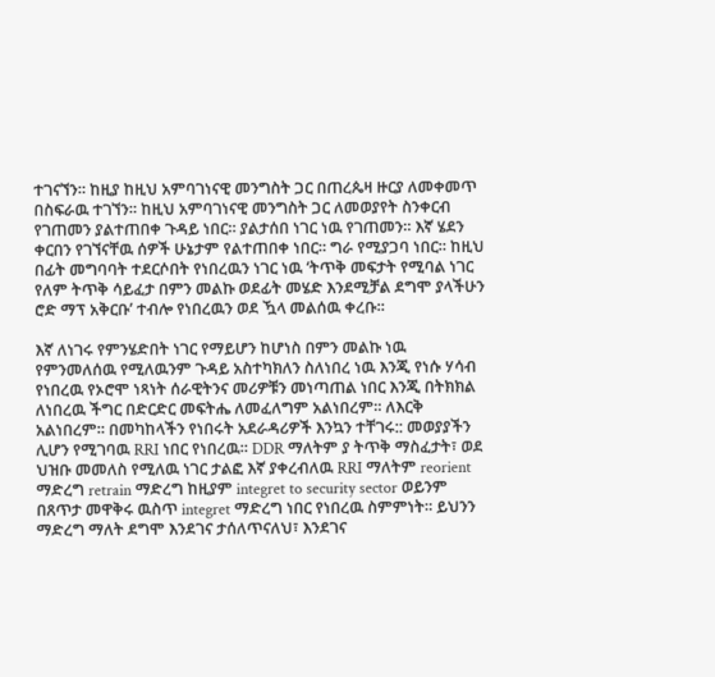ተገናኘን። ከዚያ ከዚህ አምባገነናዊ መንግስት ጋር በጠረጴዛ ዙርያ ለመቀመጥ በስፍራዉ ተገኘን። ከዚህ አምባገነናዊ መንግስት ጋር ለመወያየት ስንቀርብ የገጠመን ያልተጠበቀ ጉዳይ ነበር። ያልታሰበ ነገር ነዉ የገጠመን። እኛ ሄደን ቀርበን የገኘናቸዉ ሰዎች ሁኔታም የልተጠበቀ ነበር። ግራ የሚያጋባ ነበር። ከዚህ በፊት መግባባት ተደርሶበት የነበረዉን ነገር ነዉ ‘ትጥቅ መፍታት የሚባል ነገር የለም ትጥቅ ሳይፈታ በምን መልኩ ወደፊት መሄድ እንደሚቻል ደግሞ ያላችሁን ሮድ ማፕ አቅርቡ’ ተብሎ የነበረዉን ወደ ዃላ መልሰዉ ቀረቡ።

እኛ ለነገሩ የምንሄድበት ነገር የማይሆን ከሆነስ በምን መልኩ ነዉ የምንመለሰዉ የሚለዉንም ጉዳይ አስተካክለን ስለነበረ ነዉ እንጂ የነሱ ሃሳብ የነበረዉ የኦሮሞ ነጻነት ሰራዊትንና መሪዎቹን መነጣጠል ነበር እንጂ በትክክል ለነበረዉ ችግር በድርድር መፍትሔ ለመፈለግም አልነበረም። ለእርቅ አልነበረም። በመካከላችን የነበሩት አደራዳሪዎች እንኳን ተቸገሩ:: መወያያችን ሊሆን የሚገባዉ RRI ነበር የነበረዉ። DDR ማለትም ያ ትጥቅ ማስፈታት፣ ወደ ህዝቡ መመለስ የሚለዉ ነገር ታልፎ እኛ ያቀረብለዉ RRI ማለትም reorient ማድረግ retrain ማድረግ ከዚያም integret to security sector ወይንም በጸጥታ መዋቅሩ ዉስጥ integret ማድረግ ነበር የነበረዉ ስምምነት። ይህንን ማድረግ ማለት ደግሞ እንደገና ታሰለጥናለህ፣ እንደገና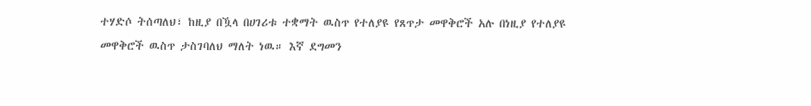ተሃድሶ ትሰጣለህ፣ ከዚያ በዃላ በሀገሪቱ ተቋማት ዉስጥ የተለያዩ የጸጥታ መዋቅሮች አሉ በነዚያ የተለያዩ መዋቅሮች ዉስጥ ታስገባለህ ማለት ነዉ። እኛ ደግመን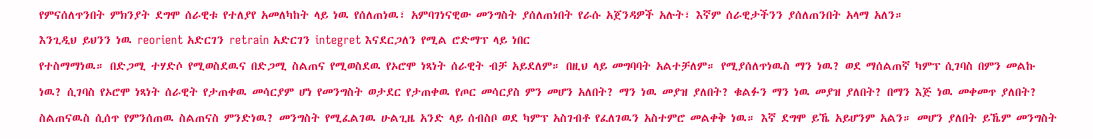የምናሰለጥንበት ምክንያት ደግሞ ሰራዊቱ የተለያየ አመለካከት ላይ ነዉ የሰለጠነዉ፣ አምባገነናዊው መንግስት ያሰለጠነበት የራሱ አጀንዳዎች አሉት፣ እኛም ሰራዊታችንን ያሰለጠንበት አላማ አለን።
እንጊዲህ ይህንን ነዉ reorient አድርገን retrain አድርገን integret እናደርጋለን የሚል ሮድማፕ ላይ ነበር
የተስማማነዉ። በድጋሚ ተሃድሶ የሚወስደዉና በድጋሚ ስልጠና የሚወስደዉ የኦሮሞ ነጻነት ሰራዊት ብቻ አይደለም። በዚህ ላይ መግባባት አልተቻለም። የሚያሰለጥነዉስ ማን ነዉ? ወደ ማሰልጠኛ ካምፕ ሲገባስ በምን መልኩ ነዉ? ሲገባስ የኦሮሞ ነጻነት ሰራዊት የታጠቀዉ መሳርያም ሆነ የመንግስት ወታደር የታጠቀዉ የጦር መሳርያስ ምን መሆን አለበት? ማን ነዉ መያዝ ያለበት? ቁልፉን ማን ነዉ መያዝ ያለበት? በማን እጅ ነዉ መቀመጥ ያለበት? ስልጠናዉስ ሲሰጥ የምንሰጠዉ ስልጠናስ ምንድነዉ? መንግስት የሚፈልገዉ ሁልጊዜ አንድ ላይ ሰብስቦ ወደ ካምፕ አስገብቶ የፈለገዉን አስተምሮ መልቀቅ ነዉ። እኛ ደግሞ ይኼ አይሆንም አልን። መሆን ያለበት ይኼም መንግስት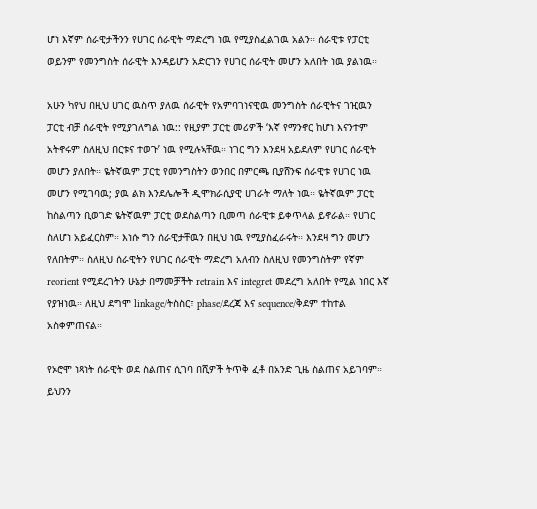ሆነ እኛም ሰራዊታችንን የሀገር ሰራዊት ማድረግ ነዉ የሚያስፈልገዉ አልን። ሰራዊቱ የፓርቲ ወይንም የመንግስት ሰራዊት እንዳይሆን አድርገን የሀገር ሰራዊት መሆን አለበት ነዉ ያልነዉ።

አሁን ካየህ በዚህ ሀገር ዉስጥ ያለዉ ሰራዊት የአምባገነናዊዉ መንግስት ሰራዊትና ገዢዉን ፓርቲ ብቻ ሰራዊት የሚያገለግል ነዉ:: የዚያም ፓርቲ መሪዎች ‘እኛ የማንኖር ከሆነ እናንተም አትኖሩም ስለዚህ በርቱና ተወጉ’ ነዉ የሚሉኣቸዉ። ነገር ግን እንደዛ አይደለም የሀገር ሰራዊት መሆን ያለበት። ዬትኛዉም ፓርቲ የመንግስትን ወንበር በምርጫ ቢያሸንፍ ሰራዊቱ የሀገር ነዉ መሆን የሚገባዉ; ያዉ ልክ እንደሌሎች ዲሞክራሲያዊ ሀገራት ማለት ነዉ። ዬትኛዉም ፓርቲ ከስልጣን ቢወገድ ዬትኛዉም ፓርቲ ወደስልጣን ቢመጣ ሰራዊቱ ይቀጥላል ይኖራል። የሀገር ስለሆነ አይፈርስም። እነሱ ግን ሰራዊታቸዉን በዚህ ነዉ የሚያስፈራሩት። እንደዛ ግን መሆን የለበትም። ስለዚህ ሰራዊትን የሀገር ሰራዊት ማድረግ አለብን ስለዚህ የመንግስትም የኛም reorient የሚደረገትን ሁኔታ በማመቻችት retrain እና integret መደረግ አለበት የሚል ነበር እኛ የያዝነዉ። ለዚህ ደግሞ linkage/ትስስር፣ phase/ደረጃ እና sequence/ቅደም ተከተል አስቀምጠናል።

የኦሮሞ ነጻነት ሰራዊት ወደ ስልጠና ሲገባ በሺዎች ትጥቅ ፈቶ በአንድ ጊዜ ስልጠና አይገባም። ይህንን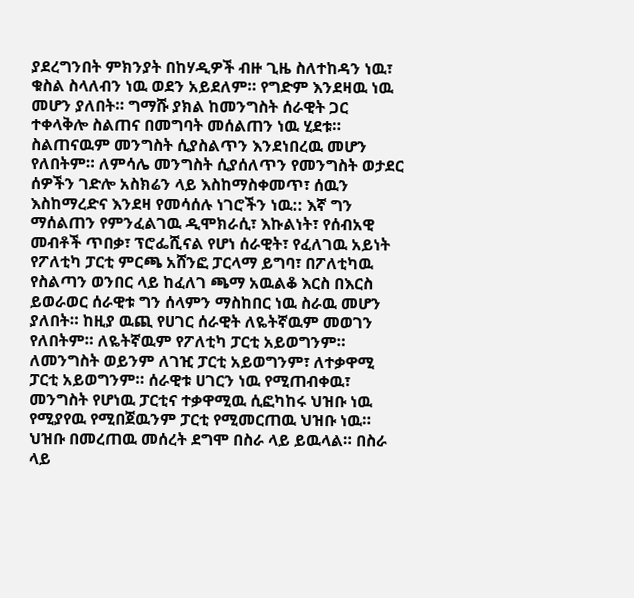ያደረግንበት ምክንያት በከሃዲዎች ብዙ ጊዜ ስለተከዳን ነዉ፣ ቁስል ስላለብን ነዉ ወደን አይደለም። የግድም እንደዛዉ ነዉ መሆን ያለበት። ግማሹ ያክል ከመንግስት ሰራዊት ጋር ተቀላቅሎ ስልጠና በመግባት መሰልጠን ነዉ ሂደቱ። ስልጠናዉም መንግስት ሲያስልጥን እንደነበረዉ መሆን የለበትም። ለምሳሌ መንግስት ሲያሰለጥን የመንግስት ወታደር ሰዎችን ገድሎ አስክሬን ላይ እስከማስቀመጥ፣ ሰዉን እስከማረድና እንደዛ የመሳሰሉ ነገሮችን ነዉ:: እኛ ግን ማሰልጠን የምንፈልገዉ ዲሞክራሲ፣ እኩልነት፣ የሰብአዊ መብቶች ጥበቃ፣ ፕሮፌሺናል የሆነ ሰራዊት፣ የፈለገዉ አይነት የፖለቲካ ፓርቲ ምርጫ አሸንፎ ፓርላማ ይግባ፣ በፖለቲካዉ የስልጣን ወንበር ላይ ከፈለገ ጫማ አዉልቆ እርስ በእርስ ይወራወር ሰራዊቱ ግን ሰላምን ማስከበር ነዉ ስራዉ መሆን ያለበት። ከዚያ ዉጪ የሀገር ሰራዊት ለዬትኛዉም መወገን የለበትም። ለዬትኛዉም የፖለቲካ ፓርቲ አይወግንም። ለመንግስት ወይንም ለገዢ ፓርቲ አይወግንም፣ ለተቃዋሚ ፓርቲ አይወግንም። ሰራዊቱ ሀገርን ነዉ የሚጠብቀዉ፣ መንግስት የሆነዉ ፓርቲና ተቃዋሚዉ ሲፎካከሩ ህዝቡ ነዉ የሚያየዉ የሚበጀዉንም ፓርቲ የሚመርጠዉ ህዝቡ ነዉ። ህዝቡ በመረጠዉ መሰረት ደግሞ በስራ ላይ ይዉላል። በስራ ላይ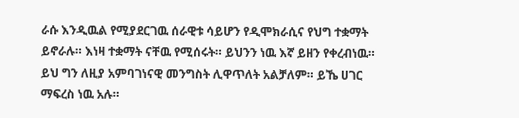ራሱ እንዲዉል የሚያደርገዉ ሰራዊቱ ሳይሆን የዲሞክራሲና የህግ ተቋማት ይኖራሉ። እነዛ ተቋማት ናቸዉ የሚሰሩት። ይህንን ነዉ እኛ ይዘን የቀረብነዉ። ይህ ግን ለዚያ አምባገነናዊ መንግስት ሊዋጥለት አልቻለም። ይኼ ሀገር ማፍረስ ነዉ አሉ።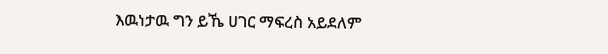እዉነታዉ ግን ይኼ ሀገር ማፍረስ አይደለም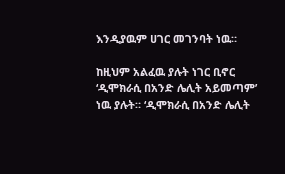እንዲያዉም ሀገር መገንባት ነዉ።

ከዚህም አልፈዉ ያሉት ነገር ቢኖር ‘ዲሞክራሲ በአንድ ሌሊት አይመጣም’ ነዉ ያሉት። ‘ዲሞክራሲ በአንድ ሌሊት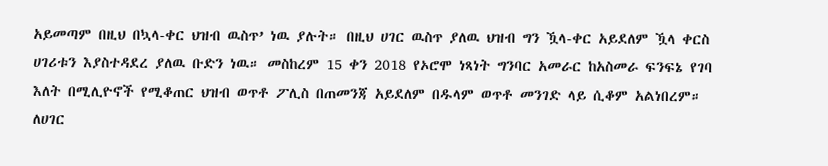አይመጣም በዚህ በኳላ-ቀር ህዝብ ዉስጥ’ ነዉ ያሉት። በዚህ ሀገር ዉስጥ ያለዉ ህዝብ ግን ዃላ-ቀር አይደለም ዃላ ቀርስ ሀገሪቱን እያስተዳደረ ያለዉ ቡድን ነዉ። መስከረም 15 ቀን 2018 የኦሮሞ ነጻነት ግንባር አመራር ከአስመራ ፍንፍኔ የገባ እለት በሚሊዮኖች የሚቆጠር ህዝብ ወጥቶ ፖሊስ በጠመንጃ አይደለም በዱላም ወጥቶ መንገድ ላይ ሲቆም አልነበረም። ለሀገር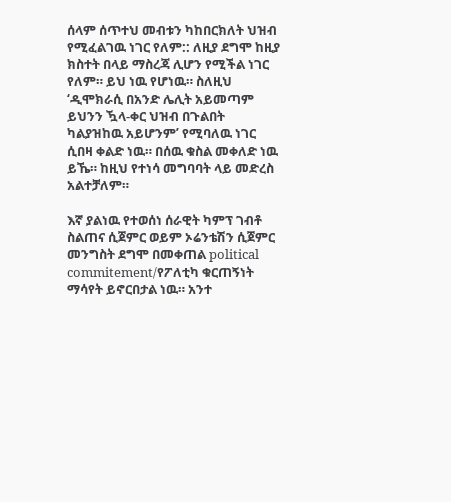ሰላም ሰጥተህ መብቱን ካከበርክለት ህዝብ የሚፈልገዉ ነገር የለም:: ለዚያ ደግሞ ከዚያ ክስተት በላይ ማስረጃ ሊሆን የሚችል ነገር የለም። ይህ ነዉ የሆነዉ። ስለዚህ ‘ዲሞክራሲ በአንድ ሌሊት አይመጣም ይህንን ዃላ-ቀር ህዝብ በጉልበት ካልያዝከዉ አይሆንም’ የሚባለዉ ነገር ሲበዛ ቀልድ ነዉ። በሰዉ ቁስል መቀለድ ነዉ ይኼ። ከዚህ የተነሳ መግባባት ላይ መድረስ አልተቻለም።

እኛ ያልነዉ የተወሰነ ሰራዊት ካምፕ ገብቶ ስልጠና ሲጀምር ወይም ኦሬንቴሽን ሲጀምር መንግስት ደግሞ በመቀጠል political commitement/የፖለቲካ ቁርጠኝነት ማሳየት ይኖርበታል ነዉ። አንተ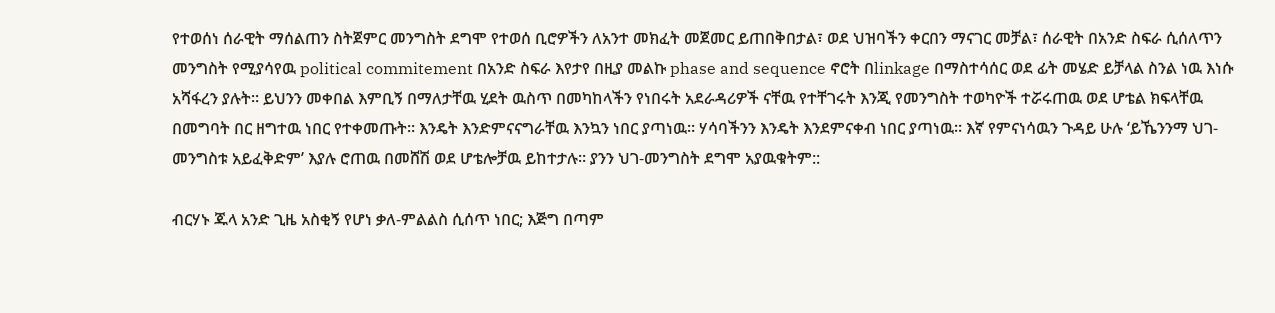የተወሰነ ሰራዊት ማሰልጠን ስትጀምር መንግስት ደግሞ የተወሰ ቢሮዎችን ለአንተ መክፈት መጀመር ይጠበቅበታል፣ ወደ ህዝባችን ቀርበን ማናገር መቻል፣ ሰራዊት በአንድ ስፍራ ሲሰለጥን መንግስት የሚያሳየዉ political commitement በአንድ ስፍራ እየታየ በዚያ መልኩ phase and sequence ኖሮት በlinkage በማስተሳሰር ወደ ፊት መሄድ ይቻላል ስንል ነዉ እነሱ አሻፋረን ያሉት። ይህንን መቀበል እምቢኝ በማለታቸዉ ሂደት ዉስጥ በመካከላችን የነበሩት አደራዳሪዎች ናቸዉ የተቸገሩት እንጂ የመንግስት ተወካዮች ተሯሩጠዉ ወደ ሆቴል ክፍላቸዉ በመግባት በር ዘግተዉ ነበር የተቀመጡት። እንዴት እንድምናናግራቸዉ እንኳን ነበር ያጣነዉ። ሃሳባችንን እንዴት እንደምናቀብ ነበር ያጣነዉ። እኛ የምናነሳዉን ጉዳይ ሁሉ ‘ይኼንንማ ህገ-መንግስቱ አይፈቅድም’ እያሉ ሮጠዉ በመሸሽ ወደ ሆቴሎቻዉ ይከተታሉ። ያንን ህገ-መንግስት ደግሞ አያዉቁትም::

ብርሃኑ ጁላ አንድ ጊዜ አስቂኝ የሆነ ቃለ-ምልልስ ሲሰጥ ነበር; እጅግ በጣም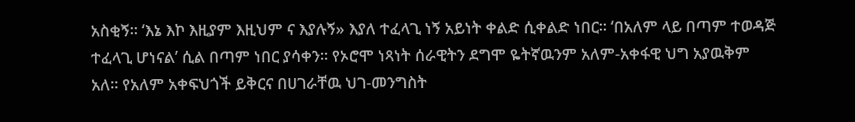አስቂኝ። ‘እኔ እኮ እዚያም እዚህም ና እያሉኝ» እያለ ተፈላጊ ነኝ አይነት ቀልድ ሲቀልድ ነበር። ‘በአለም ላይ በጣም ተወዳጅ ተፈላጊ ሆነናል’ ሲል በጣም ነበር ያሳቀን። የኦሮሞ ነጻነት ሰራዊትን ደግሞ ዬትኛዉንም አለም-አቀፋዊ ህግ አያዉቅም አለ። የአለም አቀፍህጎች ይቅርና በሀገራቸዉ ህገ-መንግስት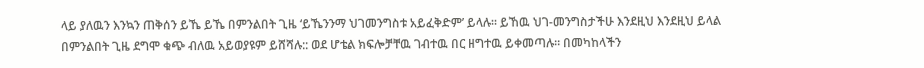ላይ ያለዉን እንኳን ጠቅሰን ይኼ ይኼ በምንልበት ጊዜ ‘ይኼንንማ ህገመንግስቱ አይፈቅድም’ ይላሉ። ይኸዉ ህገ-መንግስታችሁ እንደዚህ እንደዚህ ይላል በምንልበት ጊዜ ደግሞ ቁጭ ብለዉ አይወያዩም ይሸሻሉ:: ወደ ሆቴል ክፍሎቻቸዉ ገብተዉ በር ዘግተዉ ይቀመጣሉ። በመካከላችን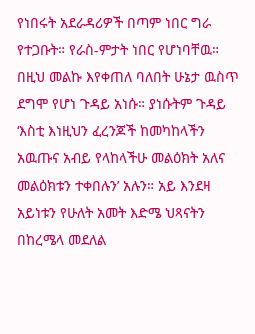የነበሩት አደራዳሪዎች በጣም ነበር ግራ የተጋቡት። የራስ-ምታት ነበር የሆነባቸዉ። በዚህ መልኩ እየቀጠለ ባለበት ሁኔታ ዉስጥ ደግሞ የሆነ ጉዳይ አነሱ። ያነሱትም ጉዳይ ‘እስቲ እነዚህን ፈረንጆች ከመካከላችን አዉጡና አብይ የላከላችሁ መልዕክት አለና መልዕክቱን ተቀበሉን’ አሉን። አይ እንደዛ አይነቱን የሁለት አመት እድሜ ህጻናትን በከረሜላ መደለል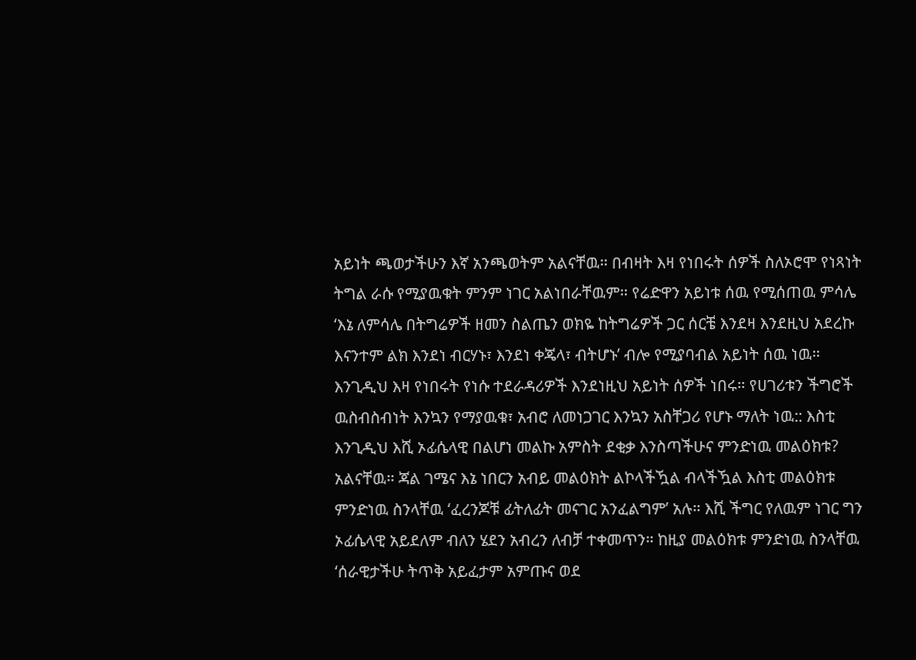አይነት ጫወታችሁን እኛ አንጫወትም አልናቸዉ። በብዛት እዛ የነበሩት ሰዎች ስለኦሮሞ የነጻነት ትግል ራሱ የሚያዉቁት ምንም ነገር አልነበራቸዉም። የሬድዋን አይነቱ ሰዉ የሚሰጠዉ ምሳሌ ‘እኔ ለምሳሌ በትግሬዎች ዘመን ስልጤን ወክዬ ከትግሬዎች ጋር ሰርቼ እንደዛ እንደዚህ አደረኩ እናንተም ልክ እንደነ ብርሃኑ፣ እንደነ ቀጄላ፣ ብትሆኑ’ ብሎ የሚያባብል አይነት ሰዉ ነዉ። እንጊዲህ እዛ የነበሩት የነሱ ተደራዳሪዎች እንደነዚህ አይነት ሰዎች ነበሩ። የሀገሪቱን ችግሮች ዉስብስብነት እንኳን የማያዉቁ፣ አብሮ ለመነጋገር እንኳን አስቸጋሪ የሆኑ ማለት ነዉ:: እስቲ እንጊዲህ እሺ ኦፊሴላዊ በልሆነ መልኩ አምስት ደቂቃ እንስጣችሁና ምንድነዉ መልዕክቱ? አልናቸዉ። ጃል ገሜና እኔ ነበርን አብይ መልዕክት ልኮላችዃል ብላችዃል እስቲ መልዕክቱ ምንድነዉ ስንላቸዉ ‘ፈረንጆቹ ፊትለፊት መናገር አንፈልግም’ አሉ። እሺ ችግር የለዉም ነገር ግን ኦፊሴላዊ አይደለም ብለን ሄደን አብረን ለብቻ ተቀመጥን። ከዚያ መልዕክቱ ምንድነዉ ስንላቸዉ ‘ሰራዊታችሁ ትጥቅ አይፈታም አምጡና ወደ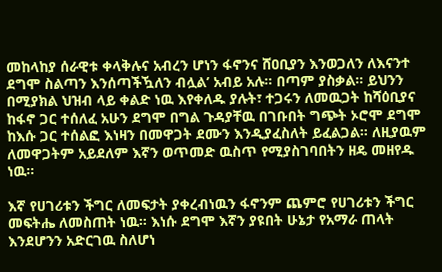መከላከያ ሰራዊቱ ቀላቅሉና አብረን ሆነን ፋኖንና ሸዐቢያን እንወጋለን ለእናንተ ደግሞ ስልጣን እንሰጣችዃለን ብሏል’ አብይ አሉ። በጣም ያስቃል። ይህንን በሚያክል ህዝብ ላይ ቀልድ ነዉ እየቀለዱ ያሉት፣ ተጋሩን ለመዉጋት ከሻዕቢያና ከፋኖ ጋር ተሰለፈ አሁን ደግሞ በግል ጉዳያቸዉ በገቡበት ግጭት ኦሮሞ ደግሞ ከእሱ ጋር ተሰልፎ እነዛን በመዋጋት ደሙን እንዲያፈስለት ይፈልጋል። ለዚያዉም ለመዋጋትም አይደለም እኛን ወጥመድ ዉስጥ የሚያስገባበትን ዘዴ መዘየዱ ነዉ።

እኛ የሀገሪቱን ችግር ለመፍታት ያቀረብነዉን ፋኖንም ጨምሮ የሀገሪቱን ችግር መፍትሔ ለመስጠት ነዉ። እነሱ ደግሞ እኛን ያዩበት ሁኔታ የአማራ ጠላት እንደሆንን አድርገዉ ስለሆነ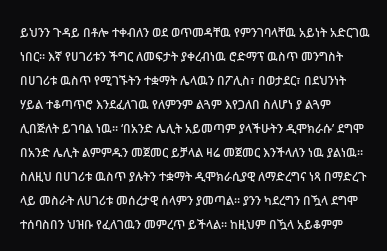ይህንን ጉዳይ በቶሎ ተቀብለን ወደ ወጥመዳቸዉ የምንገባላቸዉ አይነት አድርገዉ ነበር። እኛ የሀገሪቱን ችግር ለመፍታት ያቀረብነዉ ሮድማፕ ዉስጥ መንግስት በሀገሪቱ ዉስጥ የሚገኙትን ተቋማት ሌላዉን በፖሊስ፣ በወታደር፣ በደህንነት ሃይል ተቆጣጥሮ እንደፈለገዉ የለምንም ልጓም እየጋለበ ስለሆነ ያ ልጓም ሊበጅለት ይገባል ነዉ። ‘በአንድ ሌሊት አይመጣም ያላችሁትን ዲሞክራሱ’ ደግሞ በአንድ ሌሊት ልምምዱን መጀመር ይቻላል ዛሬ መጀመር እንችላለን ነዉ ያልነዉ። ስለዚህ በሀገሪቱ ዉስጥ ያሉትን ተቋማት ዲሞክራሲያዊ ለማድረግና ነጻ በማድረጉ ላይ መስራት ለሀገሪቱ መሰረታዊ ሰላምን ያመጣል። ያንን ካደረግን በዃላ ደግሞ ተሰባስበን ህዝቡ የፈለገዉን መምረጥ ይችላል። ከዚህም በዃላ አይቆምም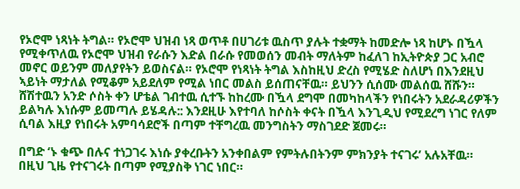የኦሮሞ ነጻነት ትግል። የኦሮሞ ህዝብ ነጻ ወጥቶ በሀገሪቱ ዉስጥ ያሉት ተቋማት ከመድሎ ነጻ ከሆኑ በዃላ የሚቀጥለዉ የኦሮሞ ህዝብ የራሱን እድል በራሱ የመወሰን መብት ማለትም ከፈለገ ከኢትዮጵያ ጋር አብሮ መኖር ወይንም መለያየትን ይወስናል። የኦሮሞ የነጻነት ትግል እስከዚህ ድረስ የሚሄድ ስለሆነ በእንደዚህ ኣይነት ማታለል የሚቆም አይደለም የሚል ነበር መልስ ይሰጠናቸዉ። ይህንን ሲሰሙ መልሰዉ ሸሹን። ሸሽተዉን አንድ ሶስት ቀን ሆቴል ገብተዉ ሲተኙ ከከረሙ በዃላ ደግሞ በመካከላችን የነበሩትን አደራዳሪዎችን ይልካሉ እነሱም ይመጣሉ ይሄዳሉ:: እንደዚሁ እየተባለ ከሶስት ቀናት በዃላ እንጊዲህ የሚደረግ ነገር የለም ሲባል እዚያ የነበሩት አምባሳደሮች በጣም ተቸግረዉ መንግስትን ማስገደድ ጀመሩ።

በግድ ‘ኑ ቁጭ በሉና ተነጋገሩ እነሱ ያቀረቡትን አንቀበልም የምትሉበትንም ምክንያት ተናገሩ’ አሉአቸዉ። በዚህ ጊዜ የተናገሩት በጣም የሚያስቅ ነገር ነበር።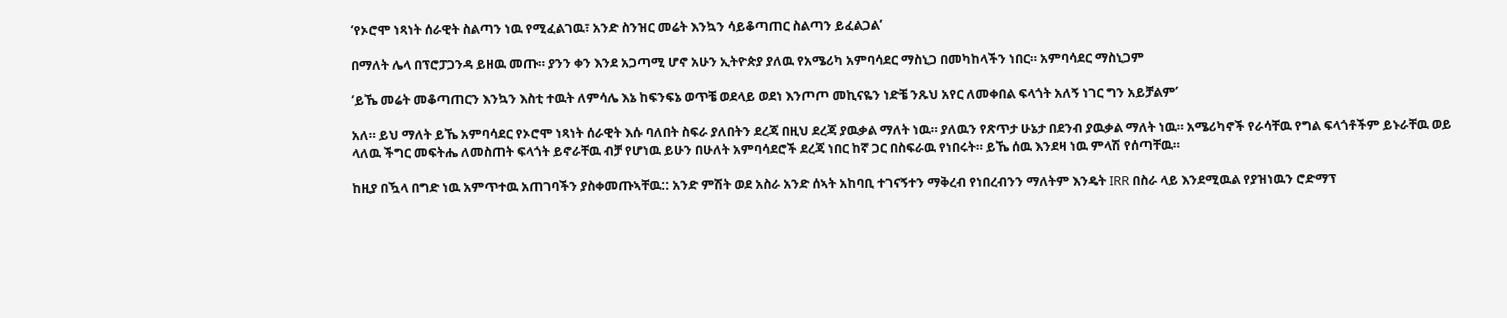‘የኦሮሞ ነጻነት ሰራዊት ስልጣን ነዉ የሚፈልገዉ፣ አንድ ስንዝር መሬት እንኳን ሳይቆጣጠር ስልጣን ይፈልጋል’

በማለት ሌላ በፕሮፓጋንዳ ይዘዉ መጡ። ያንን ቀን እንደ አጋጣሚ ሆኖ አሁን ኢትዮጵያ ያለዉ የአሜሪካ አምባሳደር ማስኒጋ በመካከላችን ነበር። አምባሳደር ማስኒጋም

‘ይኼ መሬት መቆጣጠርን እንኳን እስቲ ተዉት ለምሳሌ እኔ ከፍንፍኔ ወጥቼ ወደላይ ወደነ እንጦጦ መኪናዬን ነድቼ ንጹህ አየር ለመቀበል ፍላጎት አለኝ ነገር ግን አይቻልም’

አለ። ይህ ማለት ይኼ አምባሳደር የኦሮሞ ነጻነት ሰራዊት እሱ ባለበት ስፍራ ያለበትን ደረጃ በዚህ ደረጃ ያዉቃል ማለት ነዉ። ያለዉን የጽጥታ ሁኔታ በደንብ ያዉቃል ማለት ነዉ። አሜሪካኖች የራሳቸዉ የግል ፍላጎቶችም ይኑራቸዉ ወይ ላለዉ ችግር መፍትሔ ለመስጠት ፍላጎት ይኖራቸዉ ብቻ የሆነዉ ይሁን በሁለት አምባሳደሮች ደረጃ ነበር ከኛ ጋር በስፍራዉ የነበሩት። ይኼ ሰዉ እንደዛ ነዉ ምላሽ የሰጣቸዉ።

ከዚያ በዃላ በግድ ነዉ አምጥተዉ አጠገባችን ያስቀመጡኣቸዉ:: አንድ ምሽት ወደ አስራ አንድ ሰኣት አከባቢ ተገናኝተን ማቅረብ የነበረብንን ማለትም እንዴት IRR በስራ ላይ እንደሚዉል የያዝነዉን ሮድማፕ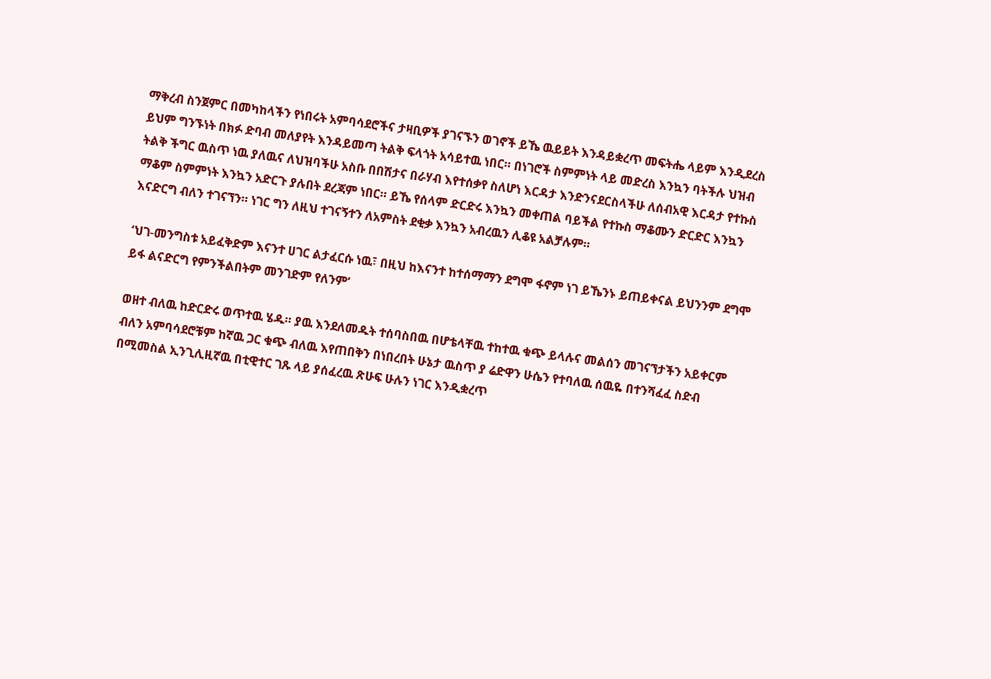ማቅረብ ስንጀምር በመካከላችን የነበሩት አምባሳደሮችና ታዛቢዎች ያገናኙን ወገኖች ይኼ ዉይይት እንዳይቋረጥ መፍትሔ ላይም እንዲደረስ ይህም ግንኙነት በክፉ ድባብ መለያየት እንዳይመጣ ትልቅ ፍላጎት አሳይተዉ ነበር። በነገሮች ስምምነት ላይ መድረስ እንኳን ባትችሉ ህዝብ ትልቅ ችግር ዉስጥ ነዉ ያለዉና ለህዝባችሁ አስቡ በበሽታና በራሃብ እየተሰቃየ ስለሆነ እርዳታ እንድንናደርስላችሁ ለሰብአዊ እርዳታ የተኩስ ማቆም ስምምነት እንኳን አድርጉ ያሉበት ደረጃም ነበር። ይኼ የሰላም ድርድሩ እንኳን መቀጠል ባይችል የተኩስ ማቆሙን ድርድር እንኳን እናድርግ ብለን ተገናኘን። ነገር ግን ለዚህ ተገናኝተን ለአምስት ደቂቃ እንኳን አብረዉን ሊቆዩ አልቻሉም።

‘ህገ-መንግስቱ አይፈቅድም እናንተ ሀገር ልታፈርሱ ነዉ፣ በዚህ ከእናንተ ከተሰማማን ደግሞ ፋኖም ነገ ይኼንኑ ይጠይቀናል ይህንንም ደግሞ ይፋ ልናድርግ የምንችልበትም መንገድም የለንም’

ወዘተ ብለዉ ከድርድሩ ወጥተዉ ሄዱ። ያዉ እንደለመዱት ተሰባስበዉ በሆቴላቸዉ ተከተዉ ቁጭ ይላሉና መልሰን መገናኘታችን አይቀርም ብለን አምባሳደሮቹም ከኛዉ ጋር ቁጭ ብለዉ እየጠበቅን በነበረበት ሁኔታ ዉስጥ ያ ሬድዋን ሁሴን የተባለዉ ሰዉዬ በተንሻፈፈ ስድብ በሚመስል ኢንጊሊዚኛዉ በቲዊተር ገጹ ላይ ያሰፈረዉ ጽሁፍ ሁሉን ነገር እንዲቋረጥ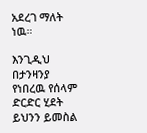አደረገ ማለት ነዉ።

እንጊዲህ በታንዛንያ የነበረዉ የሰላም ድርድር ሂደት ይህንን ይመስል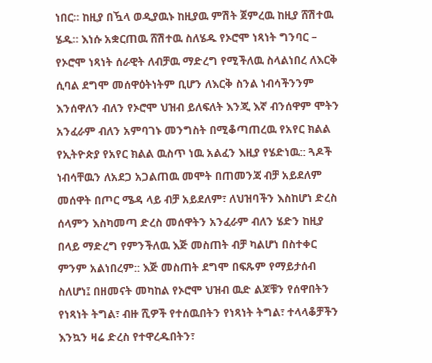ነበር። ከዚያ በዃላ ወዲያዉኑ ከዚያዉ ምሽት ጀምረዉ ከዚያ ሸሽተዉ ሄዱ። እነሱ አቋርጠዉ ሸሽተዉ ስለሄዱ የኦሮሞ ነጻነት ግንባር – የኦሮሞ ነጻነት ሰራዊት ለብቻዉ ማድረግ የሚችለዉ ስላልነበረ ለእርቅ ሲባል ደግሞ መሰዋዕትነትም ቢሆን ለእርቅ ስንል ነብሳችንንም እንሰዋለን ብለን የኦሮሞ ህዝብ ይለፍለት እንጂ እኛ ብንሰዋም ሞትን አንፈራም ብለን አምባገኑ መንግስት በሚቆጣጠረዉ የአየር ክልል የኢትዮጵያ የአየር ክልል ዉስጥ ነዉ አልፈን እዚያ የሄድነዉ:: ጓዶች ነብሳቸዉን ለአደጋ አጋልጠዉ መሞት በጠመንጃ ብቻ አይደለም መሰዋት በጦር ሜዳ ላይ ብቻ አይደለም፣ ለህዝባችን እስከሆነ ድረስ ሰላምን እስካመጣ ድረስ መሰዋትን አንፈራም ብለን ሄድን ከዚያ በላይ ማድረግ የምንችለዉ እጅ መስጠት ብቻ ካልሆነ በስተቀር ምንም አልነበረም:: እጅ መስጠት ደግሞ በፍጹም የማይታሰብ ስለሆነ፤ በዘመናት መካከል የኦሮሞ ህዝብ ዉድ ልጆቹን የሰዋበትን የነጻነት ትግል፣ ብዙ ሺዎች የተሰዉበትን የነጻነት ትግል፣ ተላላቆቻችን እንኳን ዛሬ ድረስ የተዋረዱበትን፣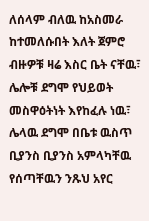ለሰላም ብለዉ ከአስመራ ከተመለሱበት እለት ጀምሮ ብዙዎቹ ዛሬ እስር ቤት ናቸዉ፣ ሌሎቹ ደግሞ የህይወት መስዋዕትነት እየከፈሉ ነዉ፣ ሌላዉ ደግሞ በቤቱ ዉስጥ ቢያንስ ቢያንስ አምላካቸዉ የሰጣቸዉን ንጹህ አየር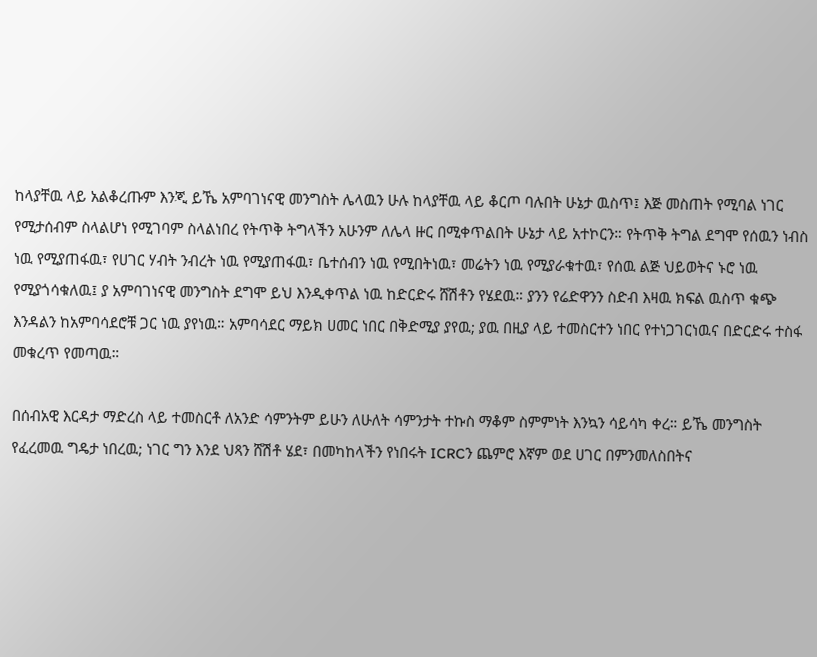ከላያቸዉ ላይ አልቆረጡም እንጂ ይኼ አምባገነናዊ መንግስት ሌላዉን ሁሉ ከላያቸዉ ላይ ቆርጦ ባሉበት ሁኔታ ዉስጥ፤ እጅ መስጠት የሚባል ነገር የሚታሰብም ስላልሆነ የሚገባም ስላልነበረ የትጥቅ ትግላችን አሁንም ለሌላ ዙር በሚቀጥልበት ሁኔታ ላይ አተኮርን። የትጥቅ ትግል ደግሞ የሰዉን ነብስ ነዉ የሚያጠፋዉ፣ የሀገር ሃብት ንብረት ነዉ የሚያጠፋዉ፣ ቤተሰብን ነዉ የሚበትነዉ፣ መሬትን ነዉ የሚያራቁተዉ፣ የሰዉ ልጅ ህይወትና ኑሮ ነዉ የሚያጎሳቁለዉ፤ ያ አምባገነናዊ መንግስት ደግሞ ይህ እንዲቀጥል ነዉ ከድርድሩ ሸሽቶን የሄደዉ። ያንን የሬድዋንን ስድብ እዛዉ ክፍል ዉስጥ ቁጭ እንዳልን ከአምባሳደሮቹ ጋር ነዉ ያየነዉ። አምባሳደር ማይክ ሀመር ነበር በቅድሚያ ያየዉ; ያዉ በዚያ ላይ ተመስርተን ነበር የተነጋገርነዉና በድርድሩ ተስፋ መቁረጥ የመጣዉ።

በሰብአዊ እርዳታ ማድረስ ላይ ተመስርቶ ለአንድ ሳምንትም ይሁን ለሁለት ሳምንታት ተኩስ ማቆም ስምምነት እንኳን ሳይሳካ ቀረ። ይኼ መንግስት የፈረመዉ ግዴታ ነበረዉ; ነገር ግን እንደ ህጻን ሸሽቶ ሄደ፣ በመካከላችን የነበሩት ICRCን ጨምሮ እኛም ወደ ሀገር በምንመለስበትና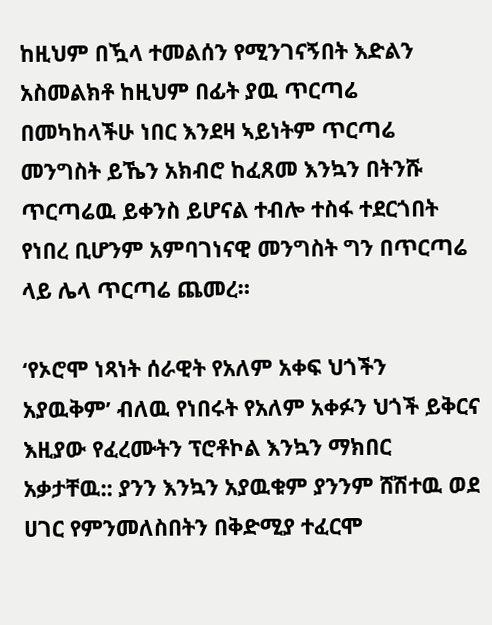ከዚህም በዃላ ተመልሰን የሚንገናኝበት እድልን አስመልክቶ ከዚህም በፊት ያዉ ጥርጣሬ በመካከላችሁ ነበር እንደዛ ኣይነትም ጥርጣሬ መንግስት ይኼን አክብሮ ከፈጸመ እንኳን በትንሹ ጥርጣሬዉ ይቀንስ ይሆናል ተብሎ ተስፋ ተደርጎበት የነበረ ቢሆንም አምባገነናዊ መንግስት ግን በጥርጣሬ ላይ ሌላ ጥርጣሬ ጨመረ።

‘የኦሮሞ ነጻነት ሰራዊት የአለም አቀፍ ህጎችን አያዉቅም’ ብለዉ የነበሩት የአለም አቀፉን ህጎች ይቅርና እዚያው የፈረሙትን ፕሮቶኮል እንኳን ማክበር አቃታቸዉ:: ያንን እንኳን አያዉቁም ያንንም ሸሽተዉ ወደ ሀገር የምንመለስበትን በቅድሚያ ተፈርሞ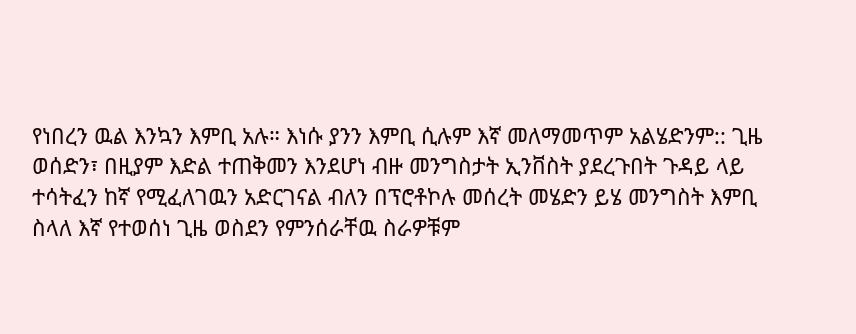የነበረን ዉል እንኳን እምቢ አሉ። እነሱ ያንን እምቢ ሲሉም እኛ መለማመጥም አልሄድንም:: ጊዜ ወሰድን፣ በዚያም እድል ተጠቅመን እንደሆነ ብዙ መንግስታት ኢንቨስት ያደረጉበት ጉዳይ ላይ ተሳትፈን ከኛ የሚፈለገዉን አድርገናል ብለን በፕሮቶኮሉ መሰረት መሄድን ይሄ መንግስት እምቢ ስላለ እኛ የተወሰነ ጊዜ ወስደን የምንሰራቸዉ ስራዎቹም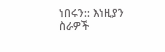ነበሩን:: እነዚያን ስራዎች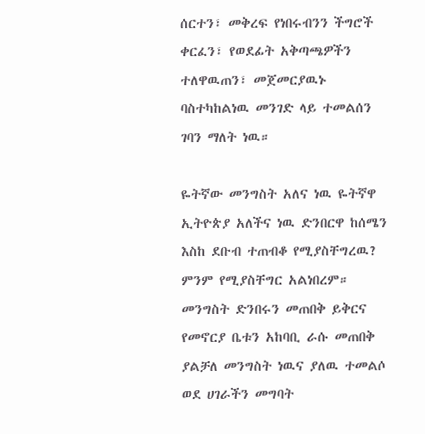ሰርተን፣ መቅረፍ የነበሩብንን ችግሮች ቀርፈን፣ የወደፊት አቅጣጫዎችን ተለዋዉጠን፣ መጀመርያዉኑ ባስተካከልነዉ መንገድ ላይ ተመልሰን ገባን ማለት ነዉ።

ዬትኛው መንግስት አለና ነዉ ዬትኛዋ ኢትዮጵያ አለችና ነዉ ድንበርዋ ከሰሜን እስከ ደቡብ ተጠብቆ የሚያስቸግረዉ? ምንም የሚያስቸግር አልነበረም። መንግስት ድንበሩን መጠበቅ ይቅርና የመኖርያ ቤቱን አከባቢ ራሱ መጠበቅ ያልቻለ መንግስት ነዉና ያለዉ ተመልሶ ወደ ሀገራችን መግባት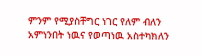ምንም የሚያስቸግር ነገር የለም ብለን አምነንበት ነዉና የወጣነዉ አስተካክለን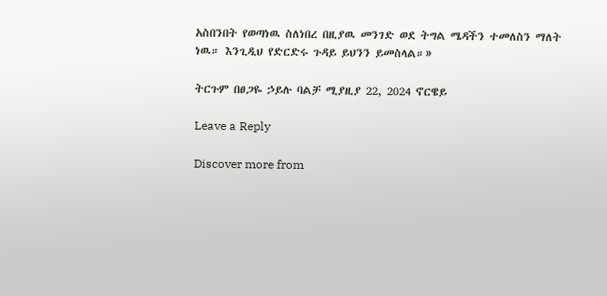አስበንበት የወጣነዉ ስለነበረ በዚያዉ መንገድ ወደ ትግል ሜዳችን ተመለስን ማለት ነዉ። እንጊዲህ የድርድሩ ጉዳይ ይህንን ይመስላል።»

ትርጉም በፀጋዬ ኃይሉ ባልቻ ሚያዚያ 22, 2024 ኖርዌይ

Leave a Reply

Discover more from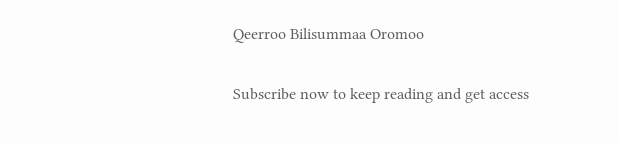Qeerroo Bilisummaa Oromoo

Subscribe now to keep reading and get access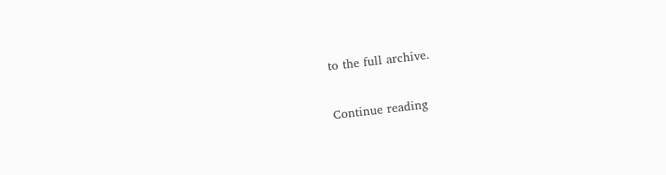to the full archive.

Continue reading